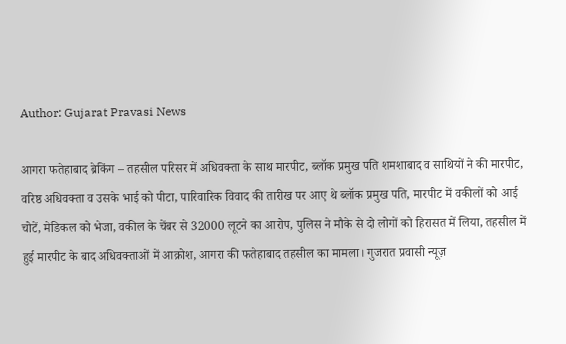Author: Gujarat Pravasi News

आगरा फतेहाबाद ब्रेकिंग – तहसील परिसर में अधिवक्ता के साथ मारपीट, ब्लॉक प्रमुख पति शमशाबाद व साथियों ने की मारपीट, वरिष्ठ अधिवक्ता व उसके भाई को पीटा, पारिवारिक विवाद की तारीख पर आए थे ब्लॉक प्रमुख पति, मारपीट में वकीलों को आई चोटें, मेडिकल को भेजा, वकील के चेंबर से 32000 लूटने का आरोप, पुलिस ने मौके से दो लोगों को हिरासत में लिया, तहसील में हुई मारपीट के बाद अधिवक्ताओं में आक्रोश, आगरा की फतेहाबाद तहसील का मामला। गुजरात प्रवासी न्यूज़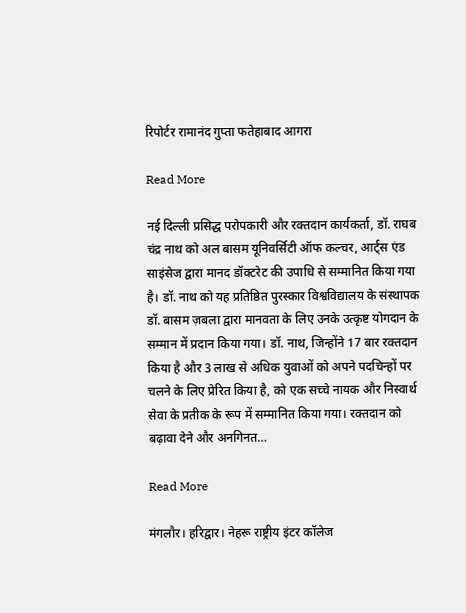रिपोर्टर रामानंद गुप्ता फतेहाबाद आगरा

Read More

नई दिल्ली प्रसिद्ध परोपकारी और रक्तदान कार्यकर्ता, डॉ. राघब चंद्र नाथ को अल बासम यूनिवर्सिटी ऑफ कल्चर, आर्ट्स एंड साइंसेज द्वारा मानद डॉक्टरेट की उपाधि से सम्मानित किया गया है। डॉ. नाथ को यह प्रतिष्ठित पुरस्कार विश्वविद्यालय के संस्थापक डॉ. बासम ज़बला द्वारा मानवता के लिए उनके उत्कृष्ट योगदान के सम्मान में प्रदान किया गया। डॉ. नाथ, जिन्होंने 17 बार रक्तदान किया है और 3 लाख से अधिक युवाओं को अपने पदचिन्हों पर चलने के लिए प्रेरित किया है, को एक सच्चे नायक और निस्वार्थ सेवा के प्रतीक के रूप में सम्मानित किया गया। रक्तदान को बढ़ावा देने और अनगिनत…

Read More

मंगलौर। हरिद्वार। नेहरू राष्ट्रीय इंटर कॉलेज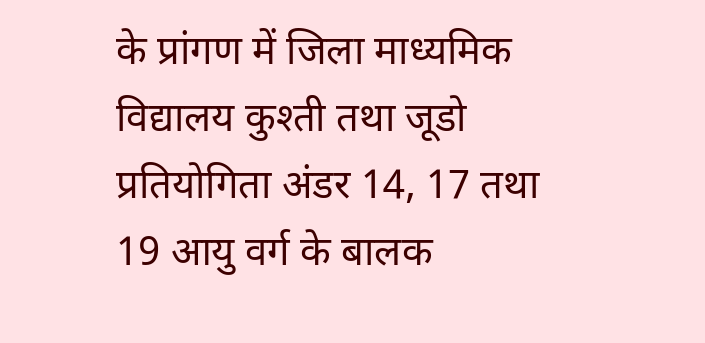के प्रांगण में जिला माध्यमिक विद्यालय कुश्ती तथा जूडो प्रतियोगिता अंडर 14, 17 तथा 19 आयु वर्ग के बालक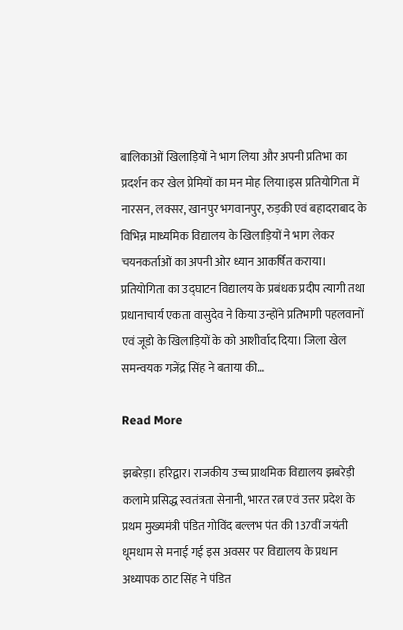बालिकाओं खिलाड़ियों ने भाग लिया और अपनी प्रतिभा का प्रदर्शन कर खेल प्रेमियों का मन मोह लिया।इस प्रतियोगिता में नारसन, लक्सर, खानपुर भगवानपुर, रुड़की एवं बहादराबाद के विभिन्न माध्यमिक विद्यालय के खिलाड़ियों ने भाग लेकर चयनकर्ताओं का अपनी ओर ध्यान आकर्षित कराया। प्रतियोगिता का उद्घाटन विद्यालय के प्रबंधक प्रदीप त्यागी तथा प्रधानाचार्य एकता वासुदेव ने किया उन्होंने प्रतिभागी पहलवानों एवं जूडो के खिलाड़ियों के को आशीर्वाद दिया। जिला खेल समन्वयक गजेंद्र सिंह ने बताया की…

Read More

झबरेड़ा। हरिद्वार। राजकीय उच्च प्राथमिक विद्यालय झबरेड़ी कलामे प्रसिद्ध स्वतंत्रता सेनानी, भारत रत्न एवं उत्तर प्रदेश के प्रथम मुख्यमंत्री पंडित गोविंद बल्लभ पंत की 137वीं जयंती धूमधाम से मनाई गई इस अवसर पर विद्यालय के प्रधान अध्यापक ठाट सिंह ने पंडित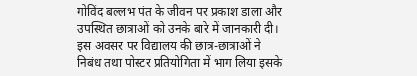गोविंद बल्लभ पंत के जीवन पर प्रकाश डाला और उपस्थित छात्राओं को उनके बारे में जानकारी दी। इस अवसर पर विद्यालय की छात्र-छात्राओं ने निबंध तथा पोस्टर प्रतियोगिता में भाग लिया इसके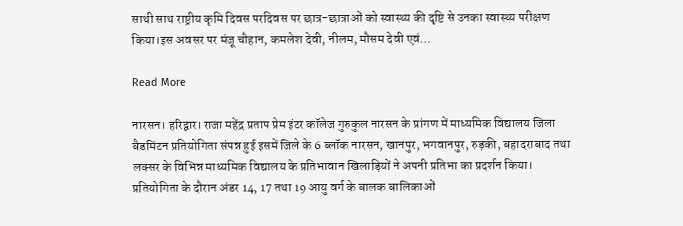साथी साथ राष्ट्रीय कृमि दिवस परदिवस पर छात्र-छात्राओं को स्वास्थ्य की दृष्टि से उनका स्वास्थ्य परीक्षण किया।इस अवसर पर मंजू चौहान, कमलेश देवी, नीलम, मौसम देवी एवं…

Read More

नारसन। हरिद्वार। राजा महेंद्र प्रताप प्रेम इंटर कॉलेज गुरुकुल नारसन के प्रांगण में माध्यमिक विद्यालय जिला बैडमिंटन प्रतियोगिता संपन्न हुई इसमें जिले के 6 ब्लॉक नारसन, खानपुर, भगवानपुर, रुड़की, बहादराबाद तथा लक्सर के विभिन्न माध्यमिक विद्यालय के प्रतिभावान खिलाड़ियों ने अपनी प्रतिभा का प्रदर्शन किया। प्रतियोगिता के दौरान अंडर 14, 17 तथा 19 आयु वर्ग के बालक बालिकाओं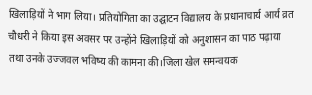खिलाड़ियों ने भाग लिया। प्रतियोगिता का उद्घाटन विद्यालय के प्रधानाचार्य आर्य व्रत चौधरी ने किया इस अवसर पर उन्होंने खिलाड़ियों को अनुशासन का पाठ पढ़ाया तथा उनके उज्जवल भविष्य की कामना की।जिला खेल समन्वयक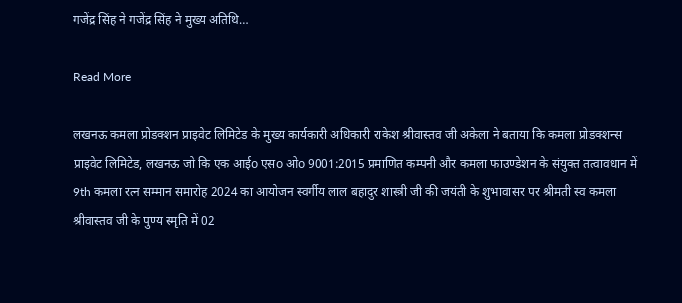गजेंद्र सिंह ने गजेंद्र सिंह ने मुख्य अतिथि…

Read More

लखनऊ कमला प्रोडक्शन प्राइवेट लिमिटेड के मुख्य कार्यकारी अधिकारी राकेश श्रीवास्तव जी अकेला ने बताया कि कमला प्रोडक्शन्स प्राइवेट लिमिटेड, लखनऊ जो कि एक आईo एसo ओo 9001:2015 प्रमाणित कम्पनी और कमला फाउण्डेशन के संयुक्त तत्वावधान में 9th कमला रत्न सम्मान समारोह 2024 का आयोजन स्वर्गीय लाल बहादुर शास्त्री जी की जयंती के शुभावासर पर श्रीमती स्व कमला श्रीवास्तव जी के पुण्य स्मृति में 02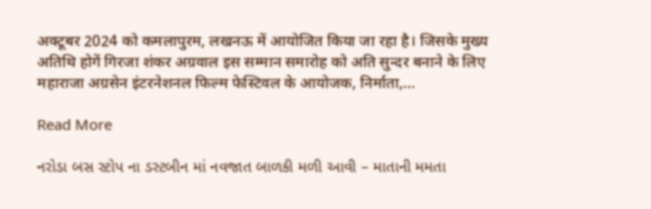अक्टूबर 2024 को कमलापुरम, लखनऊ में आयोजित किया जा रहा है। जिसके मुख्य अतिथि होगें गिरजा शंकर अग्रवाल इस सम्मान समारोह को अति सुन्दर बनाने के लिए महाराजा अग्रसेन इंटरनेशनल फिल्म फेस्टिवल के आयोजक, निर्माता,…

Read More

નરોડા બસ સ્ટોપ ના ડસ્ટબીન માં નવજાત બાળકી મળી આવી – માતાની મમતા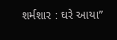શર્મશાર : ઘરે આયા”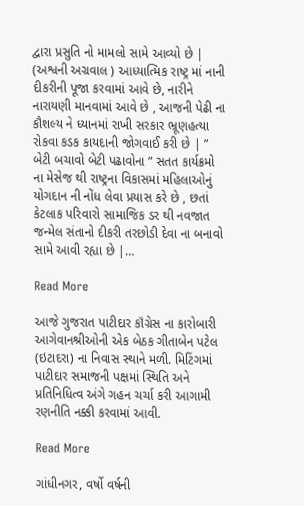દ્વારા પ્રસુતિ નો મામલો સામે આવ્યો છે | (અશ્વની અગ્રવાલ ) આધ્યાત્મિક રાષ્ટ્ર માં નાની દીકરીની પૂજા કરવામાં આવે છે, નારીને નારાયણી માનવામાં આવે છે , આજની પેઢી ના કૌશલ્ય ને ધ્યાનમાં રાખી સરકાર ભ્રૂણહત્યા રોકવા કડક કાયદાની જોગવાઈ કરી છે | ” બેટી બચાવો બેટી પઢાવોના ” સતત કાર્યક્રમો ના મેસેજ થી રાષ્ટ્રના વિકાસમાં મહિલાઓનું યોગદાન ની નોંધ લેવા પ્રયાસ કરે છે , છતાં કેટલાક પરિવારો સામાજિક ડર થી નવજાત જન્મેલ સંતાનો દીકરી તરછોડી દેવા ના બનાવો સામે આવી રહ્યા છે |…

Read More

આજે ગુજરાત પાટીદાર કૉંગ્રેસ ના કારોબારી આગેવાનશ્રીઓની એક બેઠક ગીતાબેન પટેલ (ઇટાદરા) ના નિવાસ સ્થાને મળી. મિટિંગમાં પાટીદાર સમાજની પક્ષમાં સ્થિતિ અને પ્રતિનિધિત્વ અંગે ગહન ચર્ચા કરી આગામી રણનીતિ નક્કી કરવામાં આવી.

Read More

ગાંધીનગર, વર્ષો વર્ષની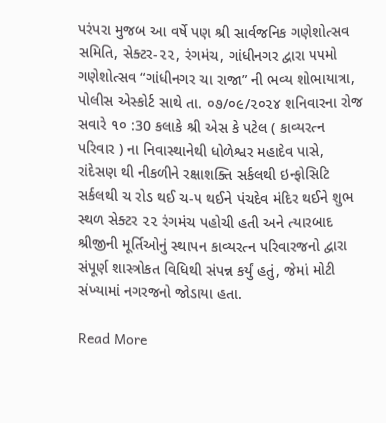પરંપરા મુજબ આ વર્ષે પણ શ્રી સાર્વજનિક ગણેશોત્સવ સમિતિ, સેક્ટર-૨૨, રંગમંચ, ગાંધીનગર દ્વારા ૫૫મો ગણેશોત્સવ “ગાંધીનગર ચા રાજા” ની ભવ્ય શોભાયાત્રા, પોલીસ એસ્કોર્ટ સાથે તા. ૦૭/૦૯/૨૦૨૪ શનિવારના રોજ સવારે ૧૦ :30 કલાકે શ્રી એસ કે પટેલ ( કાવ્યરત્ન પરિવાર ) ના નિવાસ્થાનેથી ધોળેશ્વર મહાદેવ પાસે, રાંદેસણ થી નીકળીને રક્ષાશક્તિ સર્કલથી ઇન્ફોસિટિ સર્કલથી ચ રોડ થઈ ચ-૫ થઈને પંચદેવ મંદિર થઈને શુભ સ્થળ સેક્ટર ૨૨ રંગમંચ પહોચી હતી અને ત્યારબાદ શ્રીજીની મૂર્તિઓનું સ્થાપન કાવ્યરત્ન પરિવારજનો દ્વારા સંપૂર્ણ શાસ્ત્રોકત વિધિથી સંપન્ન કર્યું હતું, જેમાં મોટી સંખ્યામાં નગરજનો જોડાયા હતા.

Read More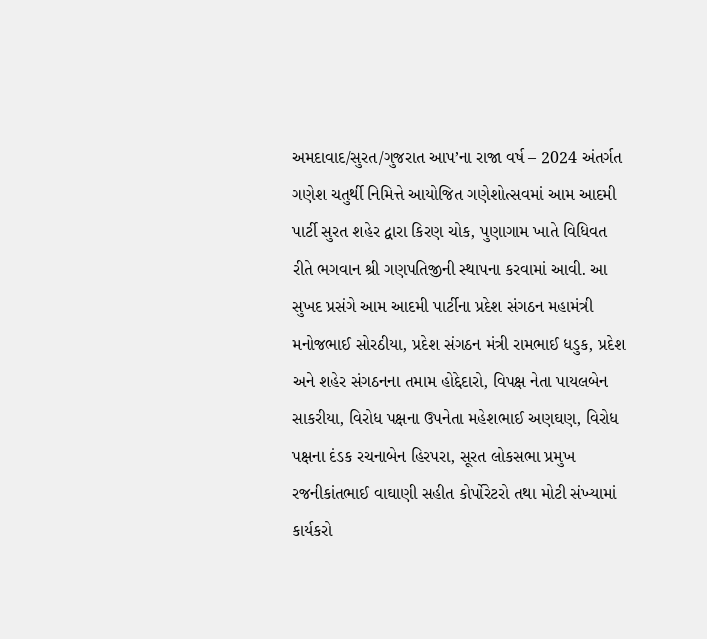અમદાવાદ/સુરત/ગુજરાત આપ’ના રાજા વર્ષ – 2024 અંતર્ગત ગણેશ ચતુર્થી નિમિત્તે આયોજિત ગણેશોત્સવમાં આમ આદમી પાર્ટી સુરત શહેર દ્વારા કિરણ ચોક, પુણાગામ ખાતે વિધિવત રીતે ભગવાન શ્રી ગણપતિજીની સ્થાપના કરવામાં આવી. આ સુખદ પ્રસંગે આમ આદમી પાર્ટીના પ્રદેશ સંગઠન મહામંત્રી મનોજભાઈ સોરઠીયા, પ્રદેશ સંગઠન મંત્રી રામભાઈ ધડુક, પ્રદેશ અને શહેર સંગઠનના તમામ હોદ્દેદારો, વિપક્ષ નેતા પાયલબેન સાકરીયા, વિરોધ પક્ષના ઉપનેતા મહેશભાઈ અણઘણ, વિરોધ પક્ષના દંડક રચનાબેન હિરપરા, સૂરત લોકસભા પ્રમુખ રજનીકાંતભાઈ વાઘાણી સહીત કોર્પોરેટરો તથા મોટી સંખ્યામાં કાર્યકરો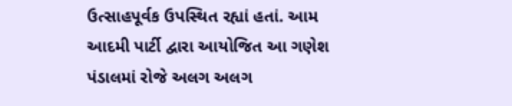ઉત્સાહપૂર્વક ઉપસ્થિત રહ્યાં હતાં. આમ આદમી પાર્ટી દ્વારા આયોજિત આ ગણેશ પંડાલમાં રોજે અલગ અલગ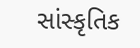સાંસ્કૃતિક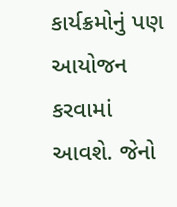કાર્યક્રમોનું પણ આયોજન કરવામાં આવશે. જેનો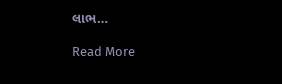લાભ…

Read More